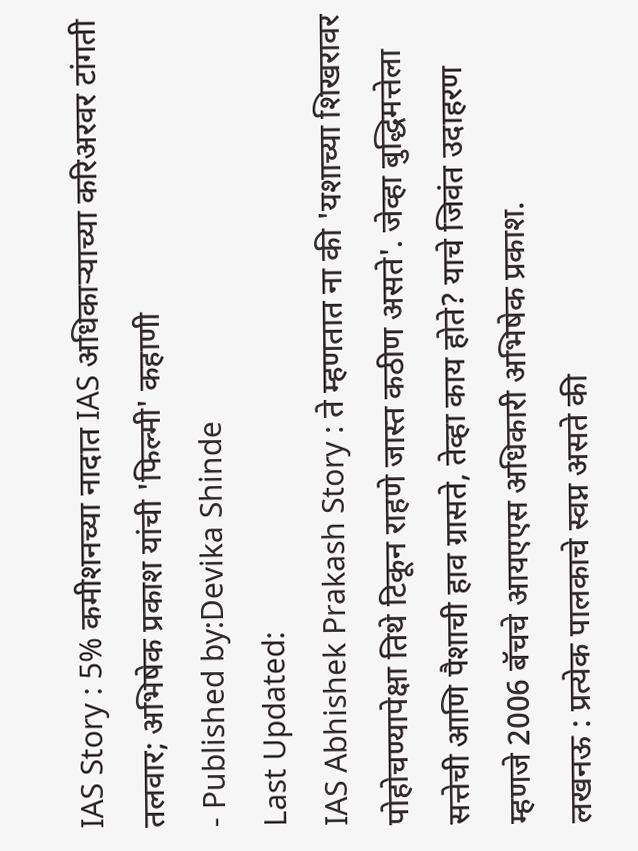IAS Story : 5% कमीशनच्या नादात IAS अधिकाऱ्याच्या करिअरवर टांगती तलवार; अभिषेक प्रकाश यांची 'फिल्मी' कहाणी
- Published by:Devika Shinde
Last Updated:
IAS Abhishek Prakash Story : ते म्हणतात ना की 'यशाच्या शिखरावर पोहोचण्यापेक्षा तिथे टिकून राहणे जास्त कठीण असते'. जेव्हा बुद्धिमत्तेला सत्तेची आणि पैशाची हाव ग्रासते, तेव्हा काय होते? याचे जिवंत उदाहरण म्हणजे 2006 बॅचचे आयएएस अधिकारी अभिषेक प्रकाश.
लखनऊ : प्रत्येक पालकाचे स्वप्न असते की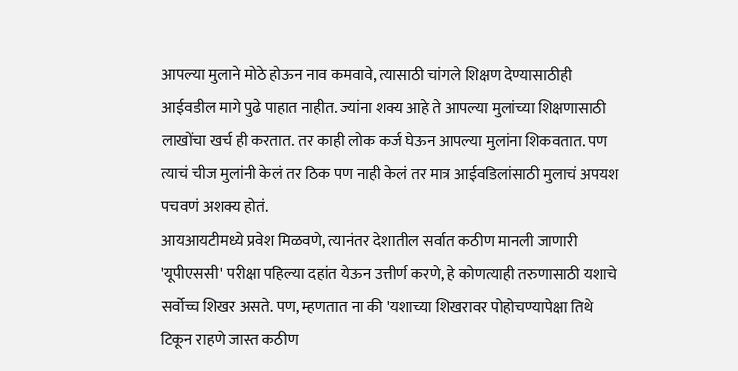आपल्या मुलाने मोठे होऊन नाव कमवावे, त्यासाठी चांगले शिक्षण देण्यासाठीही आईवडील मागे पुढे पाहात नाहीत. ज्यांना शक्य आहे ते आपल्या मुलांच्या शिक्षणासाठी लाखोंचा खर्च ही करतात. तर काही लोक कर्ज घेऊन आपल्या मुलांना शिकवतात. पण त्याचं चीज मुलांनी केलं तर ठिक पण नाही केलं तर मात्र आईवडिलांसाठी मुलाचं अपयश पचवणं अशक्य होतं.
आयआयटीमध्ये प्रवेश मिळवणे, त्यानंतर देशातील सर्वात कठीण मानली जाणारी 'यूपीएससी' परीक्षा पहिल्या दहांत येऊन उत्तीर्ण करणे, हे कोणत्याही तरुणासाठी यशाचे सर्वोच्च शिखर असते. पण, म्हणतात ना की 'यशाच्या शिखरावर पोहोचण्यापेक्षा तिथे टिकून राहणे जास्त कठीण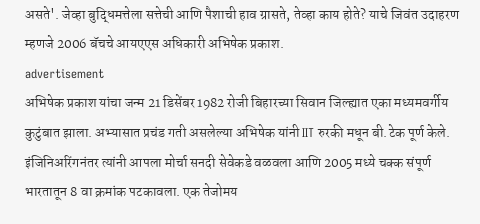असते'. जेव्हा बुद्धिमत्तेला सत्तेची आणि पैशाची हाव ग्रासते, तेव्हा काय होते? याचे जिवंत उदाहरण म्हणजे 2006 बॅचचे आयएएस अधिकारी अभिषेक प्रकाश.
advertisement
अभिषेक प्रकाश यांचा जन्म 21 डिसेंबर 1982 रोजी बिहारच्या सिवान जिल्ह्यात एका मध्यमवर्गीय कुटुंबात झाला. अभ्यासात प्रचंड गती असलेल्या अभिषेक यांनी IIT रुरकी मधून बी.टेक पूर्ण केले. इंजिनिअरिंगनंतर त्यांनी आपला मोर्चा सनदी सेवेकडे वळवला आणि 2005 मध्ये चक्क संपूर्ण भारतातून 8 वा क्रमांक पटकावला. एक तेजोमय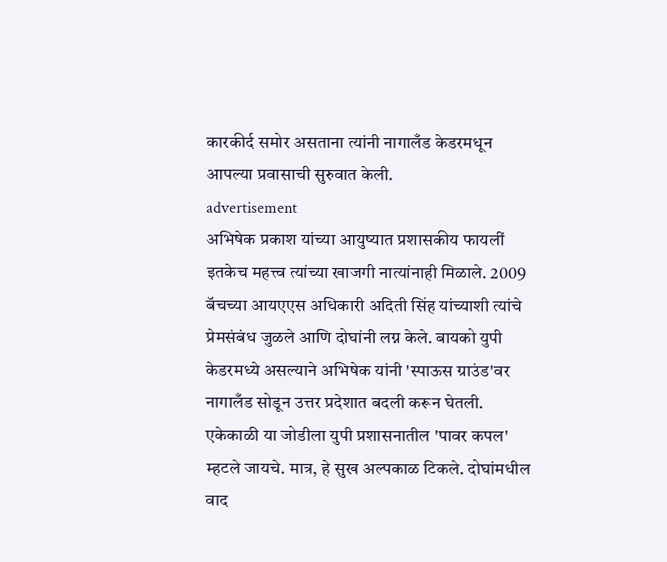कारकीर्द समोर असताना त्यांनी नागालँड केडरमधून आपल्या प्रवासाची सुरुवात केली.
advertisement
अभिषेक प्रकाश यांच्या आयुष्यात प्रशासकीय फायलीं इतकेच महत्त्व त्यांच्या खाजगी नात्यांनाही मिळाले. 2009 बॅचच्या आयएएस अधिकारी अदिती सिंह यांच्याशी त्यांचे प्रेमसंबंध जुळले आणि दोघांनी लग्न केले. बायको युपी केडरमध्ये असल्याने अभिषेक यांनी 'स्पाऊस ग्राउंड'वर नागालँड सोडून उत्तर प्रदेशात बदली करून घेतली. एकेकाळी या जोडीला युपी प्रशासनातील 'पावर कपल' म्हटले जायचे. मात्र, हे सुख अल्पकाळ टिकले. दोघांमधील वाद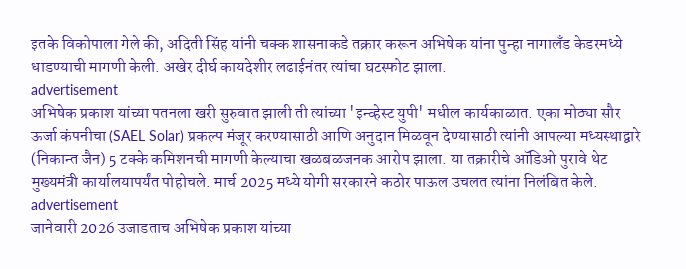इतके विकोपाला गेले की, अदिती सिंह यांनी चक्क शासनाकडे तक्रार करून अभिषेक यांना पुन्हा नागालँड केडरमध्ये धाडण्याची मागणी केली. अखेर दीर्घ कायदेशीर लढाईनंतर त्यांचा घटस्फोट झाला.
advertisement
अभिषेक प्रकाश यांच्या पतनला खरी सुरुवात झाली ती त्यांच्या 'इन्व्हेस्ट युपी' मधील कार्यकाळात. एका मोठ्या सौर ऊर्जा कंपनीचा (SAEL Solar) प्रकल्प मंजूर करण्यासाठी आणि अनुदान मिळवून देण्यासाठी त्यांनी आपल्या मध्यस्थाद्वारे (निकान्त जैन) 5 टक्के कमिशनची मागणी केल्याचा खळबळजनक आरोप झाला. या तक्रारीचे ऑडिओ पुरावे थेट मुख्यमंत्री कार्यालयापर्यंत पोहोचले. मार्च 2025 मध्ये योगी सरकारने कठोर पाऊल उचलत त्यांना निलंबित केले.
advertisement
जानेवारी 2026 उजाडताच अभिषेक प्रकाश यांच्या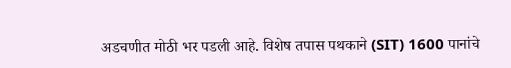अडचणीत मोठी भर पडली आहे. विशेष तपास पथकाने (SIT) 1600 पानांचे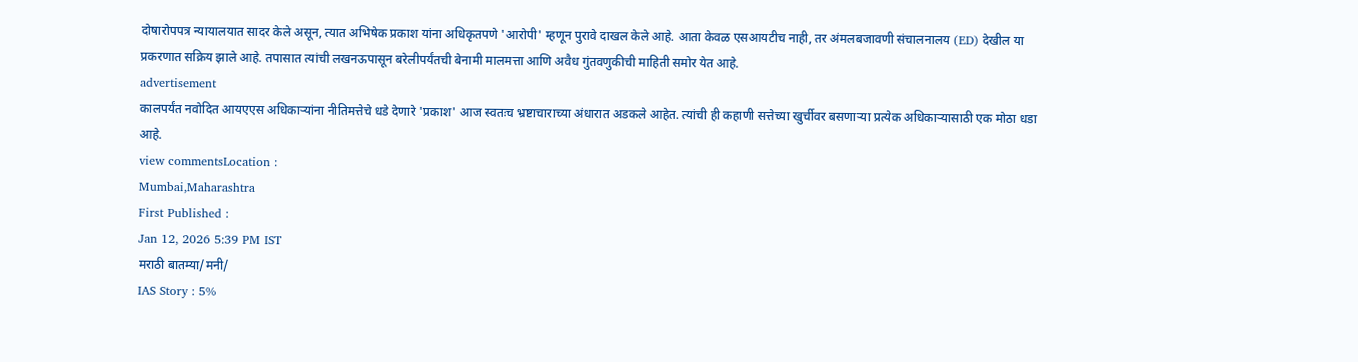दोषारोपपत्र न्यायालयात सादर केले असून, त्यात अभिषेक प्रकाश यांना अधिकृतपणे 'आरोपी' म्हणून पुरावे दाखल केले आहे. आता केवळ एसआयटीच नाही, तर अंमलबजावणी संचालनालय (ED) देखील या प्रकरणात सक्रिय झाले आहे. तपासात त्यांची लखनऊपासून बरेलीपर्यंतची बेनामी मालमत्ता आणि अवैध गुंतवणुकीची माहिती समोर येत आहे.
advertisement
कालपर्यंत नवोदित आयएएस अधिकाऱ्यांना नीतिमत्तेचे धडे देणारे 'प्रकाश' आज स्वतःच भ्रष्टाचाराच्या अंधारात अडकले आहेत. त्यांची ही कहाणी सत्तेच्या खुर्चीवर बसणाऱ्या प्रत्येक अधिकाऱ्यासाठी एक मोठा धडा आहे.
view commentsLocation :
Mumbai,Maharashtra
First Published :
Jan 12, 2026 5:39 PM IST
मराठी बातम्या/मनी/
IAS Story : 5%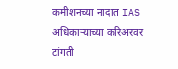कमीशनच्या नादात IAS अधिकाऱ्याच्या करिअरवर टांगती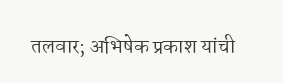तलवार; अभिषेक प्रकाश यांची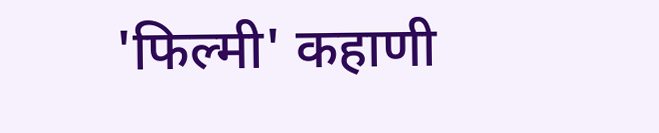'फिल्मी' कहाणी